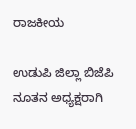ರಾಜಕೀಯ

ಉಡುಪಿ ಜಿಲ್ಲಾ ಬಿಜೆಪಿ ನೂತನ ಅಧ್ಯಕ್ಷರಾಗಿ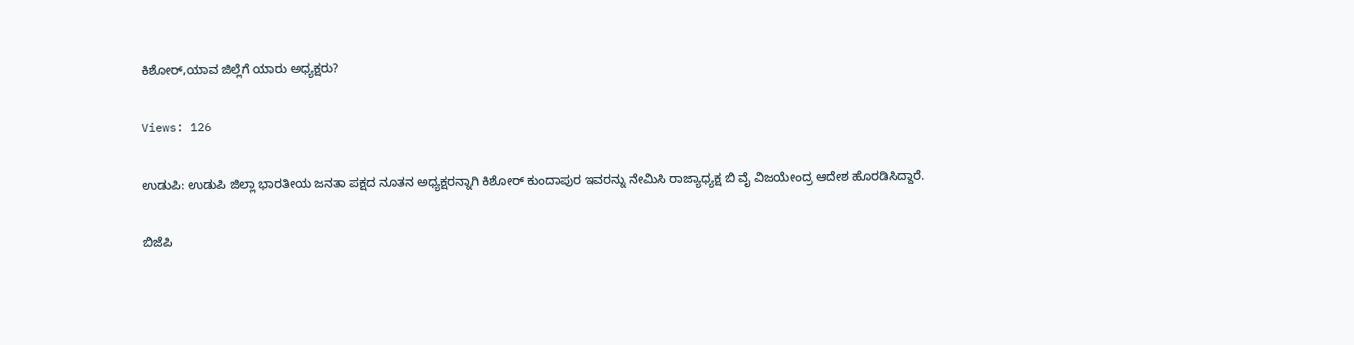ಕಿಶೋರ್,ಯಾವ ಜಿಲ್ಲೆಗೆ ಯಾರು ಅಧ್ಯಕ್ಷರು?

Views: 126

ಉಡುಪಿ: ಉಡುಪಿ ಜಿಲ್ಲಾ ಭಾರತೀಯ ಜನತಾ ಪಕ್ಷದ ನೂತನ ಅಧ್ಯಕ್ಷರನ್ನಾಗಿ ಕಿಶೋರ್ ಕುಂದಾಪುರ ಇವರನ್ನು ನೇಮಿಸಿ ರಾಜ್ಯಾಧ್ಯಕ್ಷ ಬಿ ವೈ ವಿಜಯೇಂದ್ರ ಆದೇಶ ಹೊರಡಿಸಿದ್ದಾರೆ.

ಬಿಜೆಪಿ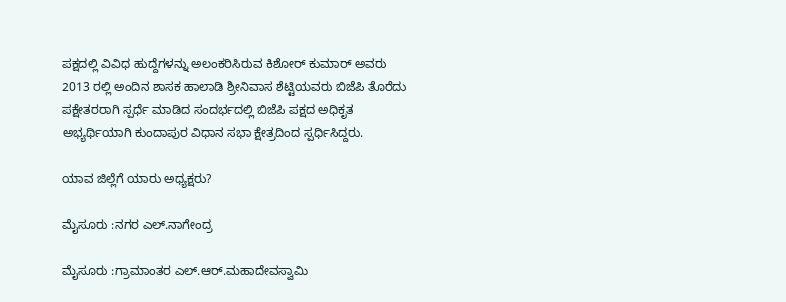ಪಕ್ಷದಲ್ಲಿ ವಿವಿಧ ಹುದ್ದೆಗಳನ್ನು ಅಲಂಕರಿಸಿರುವ ಕಿಶೋರ್ ಕುಮಾರ್ ಅವರು 2013 ರಲ್ಲಿ ಅಂದಿನ ಶಾಸಕ ಹಾಲಾಡಿ ಶ್ರೀನಿವಾಸ ಶೆಟ್ಟಿಯವರು ಬಿಜೆಪಿ ತೊರೆದು ಪಕ್ಷೇತರರಾಗಿ ಸ್ಪರ್ಧೆ ಮಾಡಿದ ಸಂದರ್ಭದಲ್ಲಿ ಬಿಜೆಪಿ ಪಕ್ಷದ ಅಧಿಕೃತ ಅಭ್ಯರ್ಥಿಯಾಗಿ ಕುಂದಾಪುರ ವಿಧಾನ ಸಭಾ ಕ್ಷೇತ್ರದಿಂದ ಸ್ಪರ್ಧಿಸಿದ್ದರು.

ಯಾವ ಜಿಲ್ಲೆಗೆ ಯಾರು ಅಧ್ಯಕ್ಷರು?

ಮೈಸೂರು :ನಗರ ಎಲ್‌.ನಾಗೇಂದ್ರ

ಮೈಸೂರು :ಗ್ರಾಮಾಂತರ ಎಲ್‌.ಆರ್‌.ಮಹಾದೇವಸ್ವಾಮಿ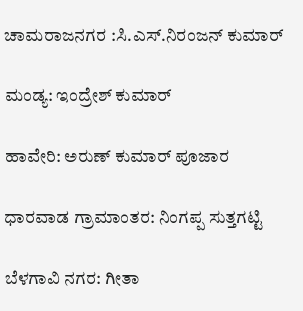ಚಾಮರಾಜನಗರ :ಸಿ.ಎಸ್‌.ನಿರಂಜನ್‌ ಕುಮಾರ್‌

ಮಂಡ್ಯ: ಇಂದ್ರೇಶ್‌ ಕುಮಾರ್‌

ಹಾವೇರಿ: ಅರುಣ್‌ ಕುಮಾರ್‌ ಪೂಜಾರ

ಧಾರವಾಡ ಗ್ರಾಮಾಂತರ: ನಿಂಗಪ್ಪ ಸುತ್ತಗಟ್ಟಿ

ಬೆಳಗಾವಿ ನಗರ: ಗೀತಾ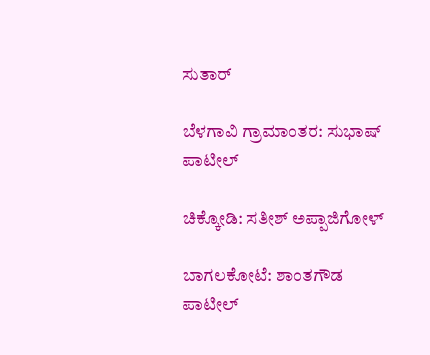ಸುತಾರ್‌

ಬೆಳಗಾವಿ ಗ್ರಾಮಾಂತರ: ಸುಭಾಷ್‌ ಪಾಟೀಲ್‌

ಚಿಕ್ಕೋಡಿ: ಸತೀಶ್‌ ಅಪ್ಪಾಜಿಗೋಳ್‌

ಬಾಗಲಕೋಟೆ: ಶಾಂತಗೌಡ ಪಾಟೀಲ್‌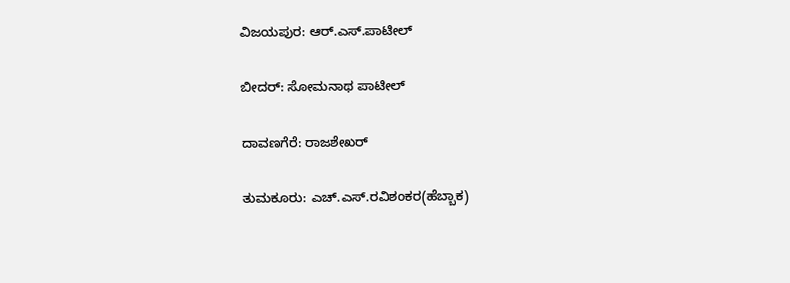ವಿಜಯಪುರ: ಆರ್‌.ಎಸ್‌.ಪಾಟೀಲ್‌

ಬೀದರ್‌: ಸೋಮನಾಥ ಪಾಟೀಲ್‌

ದಾವಣಗೆರೆ: ರಾಜಶೇಖರ್‌

ತುಮಕೂರು: ಎಚ್‌.ಎಸ್‌.ರವಿಶಂಕರ(ಹೆಬ್ಬಾಕ)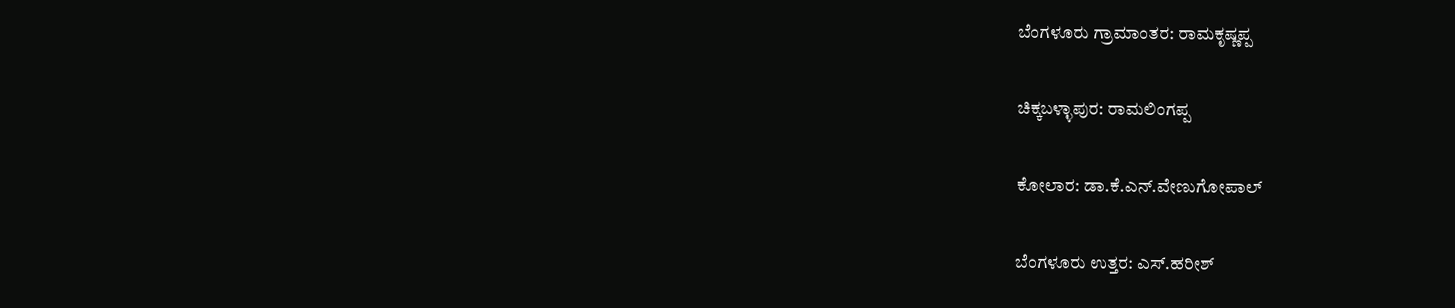ಬೆಂಗಳೂರು ಗ್ರಾಮಾಂತರ: ರಾಮಕೃಷ್ಣಪ್ಪ

ಚಿಕ್ಕಬಳ್ಳಾಪುರ: ರಾಮಲಿಂಗಪ್ಪ

ಕೋಲಾರ: ಡಾ.ಕೆ.ಎನ್‌.ವೇಣುಗೋಪಾಲ್‌

ಬೆಂಗಳೂರು ಉತ್ತರ: ಎಸ್‌.ಹರೀಶ್‌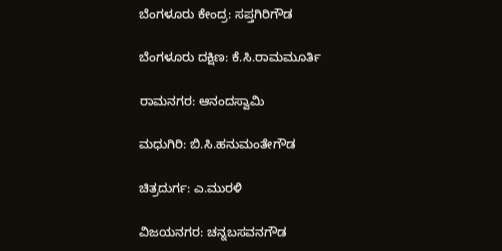ಬೆಂಗಳೂರು ಕೇಂದ್ರ: ಸಪ್ತಗಿರಿಗೌಡ

ಬೆಂಗಳೂರು ದಕ್ಷಿಣ: ಕೆ.ಸಿ.ರಾಮಮೂರ್ತಿ

ರಾಮನಗರ: ಆನಂದಸ್ವಾಮಿ

ಮಧುಗಿರಿ: ಬಿ.ಸಿ.ಹನುಮಂತೇಗೌಡ

ಚಿತ್ರದುರ್ಗ: ಎ.ಮುರಳಿ

ವಿಜಯನಗರ: ಚನ್ನಬಸವನಗೌಡ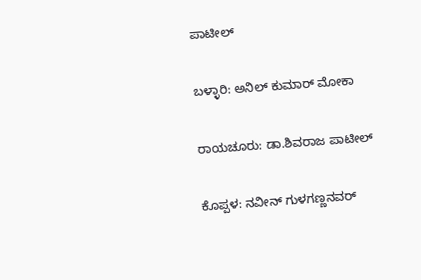ಪಾಟೀಲ್‌

ಬಳ್ಳಾರಿ: ಅನಿಲ್‌ ಕುಮಾರ್‌ ಮೋಕಾ

ರಾಯಚೂರು: ಡಾ.ಶಿವರಾಜ ಪಾಟೀಲ್‌

ಕೊಪ್ಪಳ: ನವೀನ್‌ ಗುಳಗಣ್ಣನವರ್‌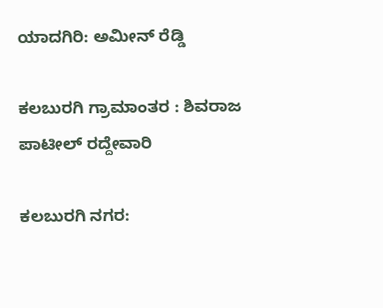ಯಾದಗಿರಿ: ಅಮೀನ್‌ ರೆಡ್ಡಿ

ಕಲಬುರಗಿ ಗ್ರಾಮಾಂತರ : ಶಿವರಾಜ ಪಾಟೀಲ್‌ ರದ್ದೇವಾರಿ

ಕಲಬುರಗಿ ನಗರ: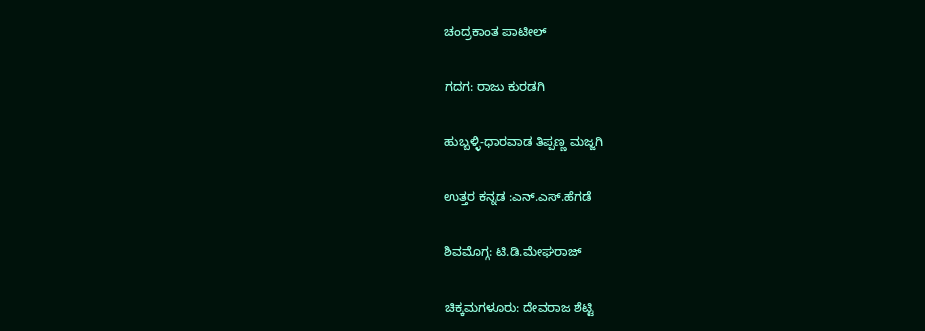ಚಂದ್ರಕಾಂತ ಪಾಟೀಲ್‌

ಗದಗ: ರಾಜು ಕುರಡಗಿ

ಹುಬ್ಬಳ್ಳಿ-ಧಾರವಾಡ ತಿಪ್ಪಣ್ಣ ಮಜ್ಜಗಿ

ಉತ್ತರ ಕನ್ನಡ :ಎನ್‌.ಎಸ್‌.ಹೆಗಡೆ

ಶಿವಮೊಗ್ಗ: ಟಿ.ಡಿ.ಮೇಘರಾಜ್‌

ಚಿಕ್ಕಮಗಳೂರು: ದೇವರಾಜ ಶೆಟ್ಟಿ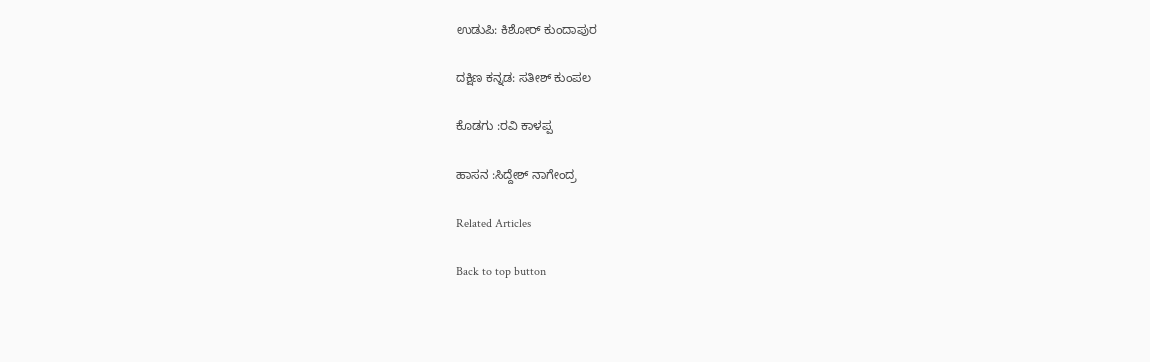ಉಡುಪಿ: ಕಿಶೋರ್‌ ಕುಂದಾಪುರ

ದಕ್ಷಿಣ ಕನ್ನಡ: ಸತೀಶ್‌ ಕುಂಪಲ

ಕೊಡಗು :ರವಿ ಕಾಳಪ್ಪ

ಹಾಸನ :ಸಿದ್ದೇಶ್‌ ನಾಗೇಂದ್ರ

Related Articles

Back to top button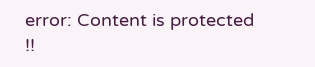error: Content is protected !!